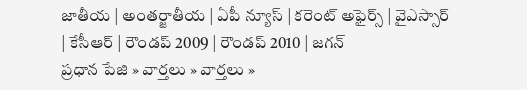జాతీయ | అంతర్జాతీయ | ఏపీ న్యూస్ | కరెంట్ అఫైర్స్ | వైఎస్సార్ | కేసీఆర్ | రౌండప్ 2009 | రౌండప్ 2010 | జగన్
ప్రధాన పేజి » వార్తలు » వార్తలు »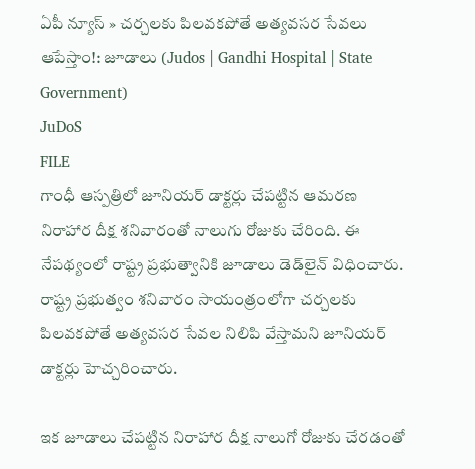ఏపీ న్యూస్ » చర్చలకు పిలవకపోతే అత్యవసర సేవలు ఆపేస్తాం!: జూడాలు (Judos | Gandhi Hospital | State Government)
JuDoS
FILE
గాంధీ ఆస్పత్రిలో జూనియర్ డాక్టర్లు చేపట్టిన ఆమరణ నిరాహార దీక్ష శనివారంతో నాలుగు రోజుకు చేరింది. ఈ నేపథ్యంలో రాష్ట్ర ప్రభుత్వానికి జూడాలు డెడ్‌లైన్ విధించారు. రాష్ట్ర ప్రభుత్వం శనివారం సాయంత్రంలోగా చర్చలకు పిలవకపోతే అత్యవసర సేవల నిలిపి వేస్తామని జూనియర్ డాక్టర్లు హెచ్చరించారు.

ఇక జూడాలు చేపట్టిన నిరాహార దీక్ష నాలుగో రోజుకు చేరడంతో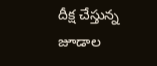దీక్ష చేస్తున్న జూడాల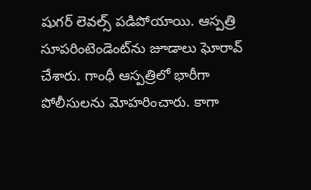షుగర్ లెవల్స్ పడిపోయాయి. ఆస్పత్రి సూపరింటెండెంట్‌ను జూడాలు ఘోరావ్ చేశారు. గాంధీ ఆస్పత్రిలో భారీగా పోలీసులను మోహరించారు. కాగా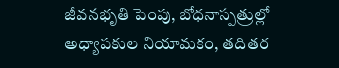జీవనభృతి పెంపు, బోధనాస్పత్రుల్లో అధ్యాపకుల నియామకం, తదితర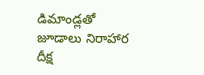డిమాండ్లతో జూడాలు నిరాహార దీక్ష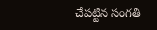చేపట్టిన సంగతి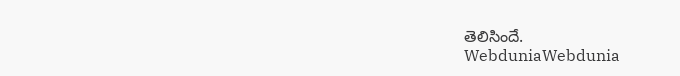తెలిసిందే.
WebduniaWebdunia